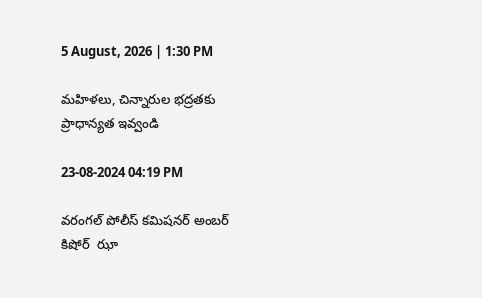5 August, 2026 | 1:30 PM

మహిళలు, చిన్నారుల భద్రతకు ప్రాధాన్యత ఇవ్వండి

23-08-2024 04:19 PM

వరంగల్‌ పోలీస్‌ కమిషనర్‌ అంబర్‌ కిషోర్‌  ఝా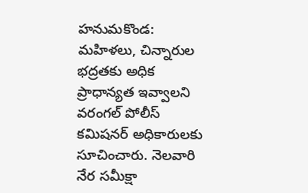హనుమకొండ: మహిళలు, చిన్నారుల భద్రతకు అధిక ప్రాధాన్యత ఇవ్వాలని వరంగల్‌ పోలీస్‌ కమిషనర్‌ అధికారులకు సూచించారు. నెలవారి నేర సమీక్షా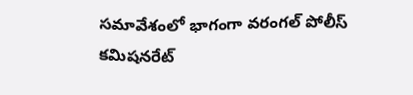సమావేశంలో భాగంగా వరంగల్‌ పోలీస్‌ కమిషనరేట్‌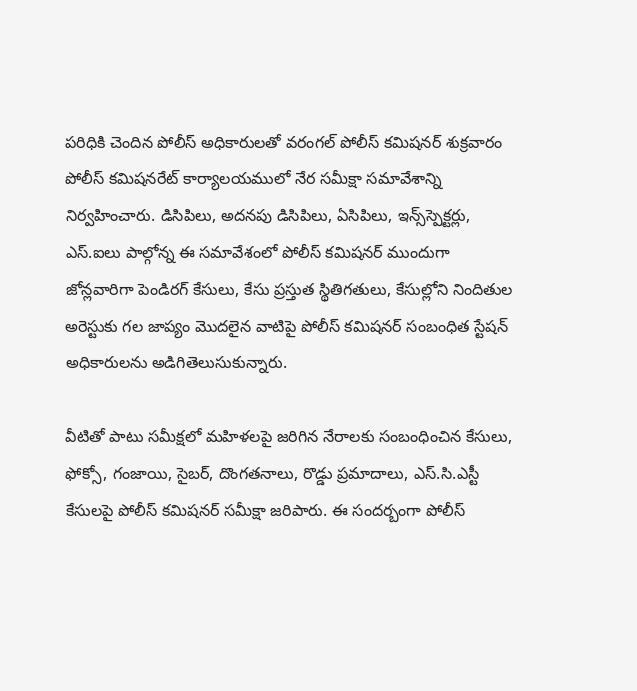పరిధికి చెందిన పోలీస్‌ అధికారులతో వరంగల్‌ పోలీస్‌ కమిషనర్‌ శుక్రవారం పోలీస్‌ కమిషనరేట్‌ కార్యాలయములో నేర సమీక్షా సమావేశాన్ని నిర్వహించారు. డిసిపిలు, అదనపు డిసిపిలు, ఏసిపిలు, ఇన్స్‌స్పెక్టర్లు, ఎస్‌.ఐలు పాల్గోన్న ఈ సమావేశంలో పోలీస్‌ కమిషనర్‌ ముందుగా జోన్లవారిగా పెండిరగ్‌ కేసులు, కేసు ప్రస్తుత స్థితిగతులు, కేసుల్లోని నిందితుల అరెస్టుకు గల జాప్యం మొదలైన వాటిపై పోలీస్‌ కమిషనర్‌ సంబంధిత స్టేషన్‌ అధికారులను అడిగితెలుసుకున్నారు.

వీటితో పాటు సమీక్షలో మహిళలపై జరిగిన నేరాలకు సంబంధించిన కేసులు, ఫోక్సో, గంజాయి, సైబర్‌, దొంగతనాలు, రొడ్డు ప్రమాదాలు, ఎస్‌.సి.ఎస్టీ కేసులపై పోలీస్‌ కమిషనర్‌ సమీక్షా జరిపారు. ఈ సందర్బంగా పోలీస్‌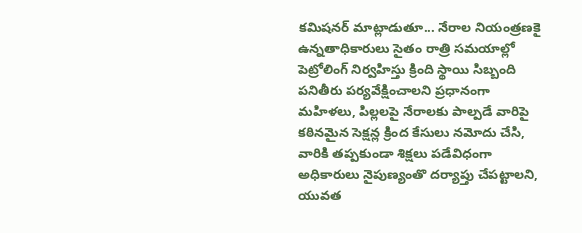కమిషనర్‌ మాట్లాడుతూ... నేరాల నియంత్రణకై ఉన్నతాధికారులు సైతం రాత్రి సమయాల్లో  పెట్రోలింగ్‌ నిర్వహిస్తు క్రింది స్థాయి సిబ్బంది పనితీరు పర్యవేక్షించాలని ప్రధానంగా మహిళలు, పిల్లలపై నేరాలకు పాల్పడే వారిపై కఠినమైన సెక్షన్ల క్రింద కేసులు నమోదు చేసి, వారికి తప్పకుండా శిక్షలు పడేవిధంగా అధికారులు నైపుణ్యంతొ దర్యాప్తు చేపట్టాలని, యువత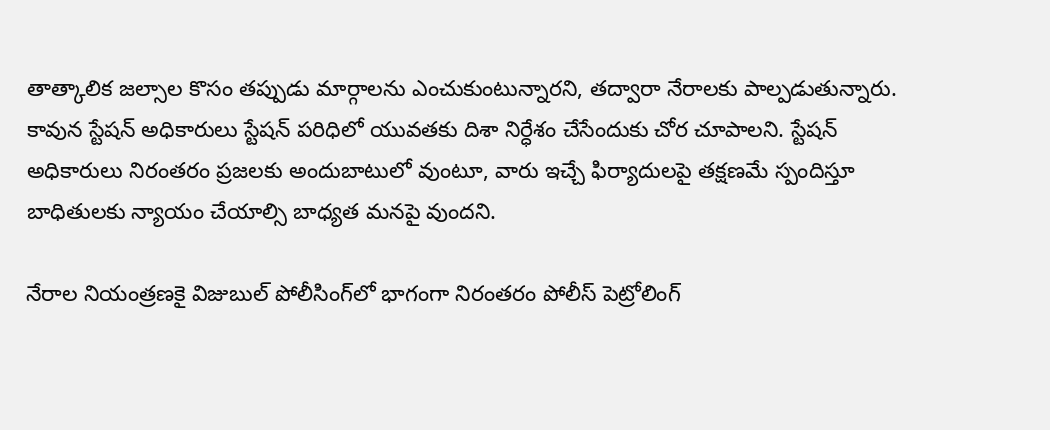తాత్కాలిక జల్సాల కొసం తప్పుడు మార్గాలను ఎంచుకుంటున్నారని, తద్వారా నేరాలకు పాల్పడుతున్నారు. కావున స్టేషన్‌ అధికారులు స్టేషన్‌ పరిధిలో యువతకు దిశా నిర్ధేశం చేసేందుకు చోర చూపాలని. స్టేషన్‌ అధికారులు నిరంతరం ప్రజలకు అందుబాటులో వుంటూ, వారు ఇచ్చే ఫిర్యాదులపై తక్షణమే స్పందిస్తూ బాధితులకు న్యాయం చేయాల్సి బాధ్యత మనపై వుందని.

నేరాల నియంత్రణకై విజుబుల్‌ పోలీసింగ్‌లో భాగంగా నిరంతరం పోలీస్‌ పెట్రోలింగ్‌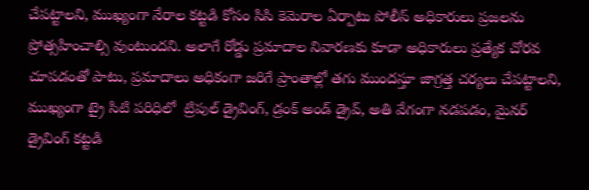చేపట్టాలని, ముఖ్యంగా నేరాల కట్టడి కోసం సిసి కెమెరాల ఏర్పాటు పోలీస్‌ అధికారులు ప్రజలను ప్రోత్సహించాల్సి వుంటుందని. అలాగే రోడ్డు ప్రమాదాల నివారణకు కూడా అధికారులు ప్రత్యేక చోరవ చూపడంతో పాటు, ప్రమాదాలు అధికంగా జరిగే ప్రాంతాల్లో తగు ముందస్తూ జాగ్రత్త చర్యలు చేపట్టాలని, ముఖ్యంగా ట్రై సిటి పరిధిలో  ట్రిపుల్‌ డ్రైవింగ్‌, డ్రంక్‌ అండ్‌ డ్రైవ్‌, అతి వేగంగా నడపడం, మైనర్‌ డ్రైవింగ్‌ కట్టడి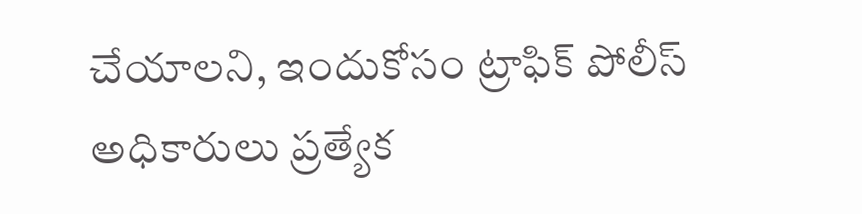చేయాలని, ఇందుకోసం ట్రాఫిక్‌ పోలీస్‌ అధికారులు ప్రత్యేక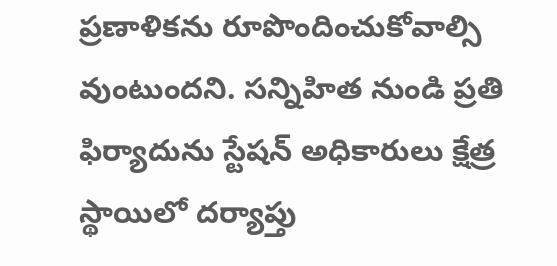ప్రణాళికను రూపొందించుకోవాల్సి వుంటుందని. సన్నిహిత నుండి ప్రతి ఫిర్యాదును స్టేషన్‌ అధికారులు క్షేత్ర స్థాయిలో దర్యాప్తు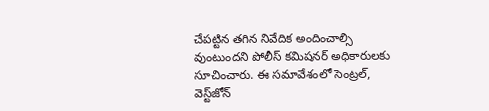చేపట్టిన తగిన నివేదిక అందించాల్సి వుంటుందని పోలీస్‌ కమిషనర్‌ అధికారులకు సూచించారు. ఈ సమావేశంలో సెంట్రల్‌, వెస్ట్‌జోన్‌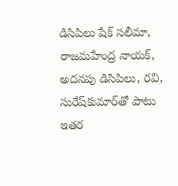డిసిపిలు షేక్‌ సలీమా, రాజమహేంద్ర నాయక్‌, అదనపు డిసిపిలు, రవి, సురేష్‌కుమార్‌తో పాటు ఇతర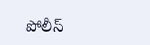పోలీస్‌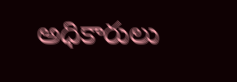అధికారులు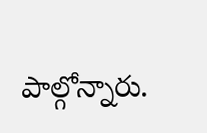పాల్గోన్నారు.